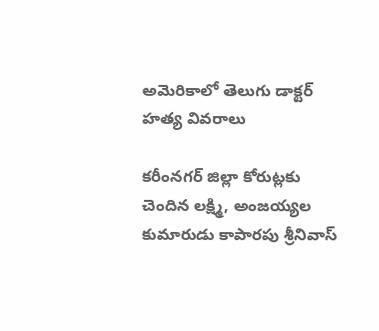అమెరికాలో తెలుగు డాక్టర్ హత్య వివరాలు

కరీంనగర్ జిల్లా కోరుట్లకు చెందిన లక్ష్మి, అంజయ్యల కుమారుడు కాపారపు శ్రీనివాస్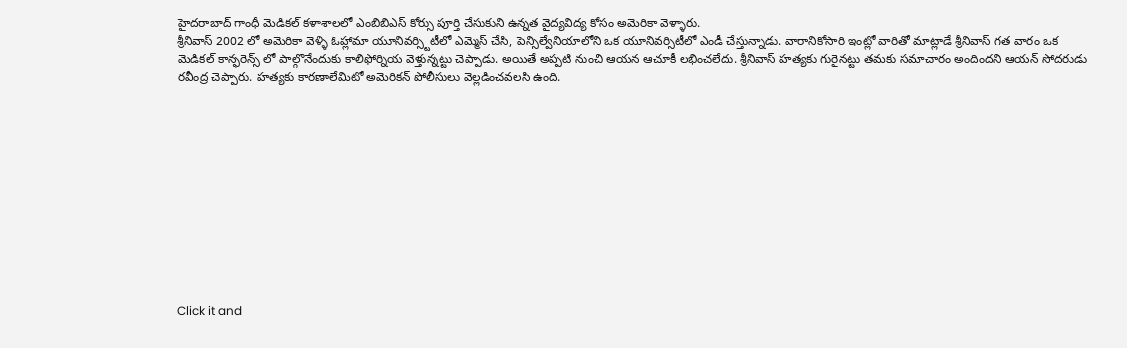హైదరాబాద్ గాంధీ మెడికల్ కళాశాలలో ఎంబిబిఎస్ కోర్సు పూర్తి చేసుకుని ఉన్నత వైద్యవిద్య కోసం అమెరికా వెళ్ళారు.
శ్రీనివాస్ 2002 లో అమెరికా వెళ్ళి ఓహ్లామా యూనివర్స్టిటీలో ఎమ్మెస్ చేసి, పెన్సిల్వేనియాలోని ఒక యూనివర్సిటీలో ఎండీ చేస్తున్నాడు. వారానికోసారి ఇంట్లో వారితో మాట్లాడే శ్రీనివాస్ గత వారం ఒక మెడికల్ కాన్ఫరెన్స్ లో పాల్గొనేందుకు కాలిఫోర్నియ వెళ్తున్నట్టు చెప్పాడు. అయితే అప్పటి నుంచి ఆయన ఆచూకీ లభించలేదు. శ్రీనివాస్ హత్యకు గురైనట్టు తమకు సమాచారం అందిందని ఆయన్ సోదరుడు రవీంద్ర చెప్పారు. హత్యకు కారణాలేమిటో అమెరికన్ పోలీసులు వెల్లడించవలసి ఉంది.












Click it and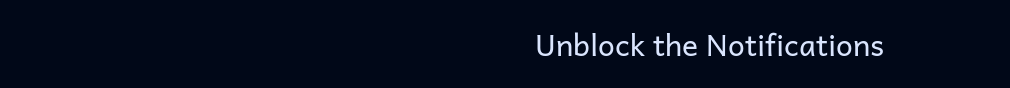Unblock the Notifications